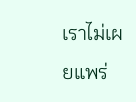เราไม่เผยแพร่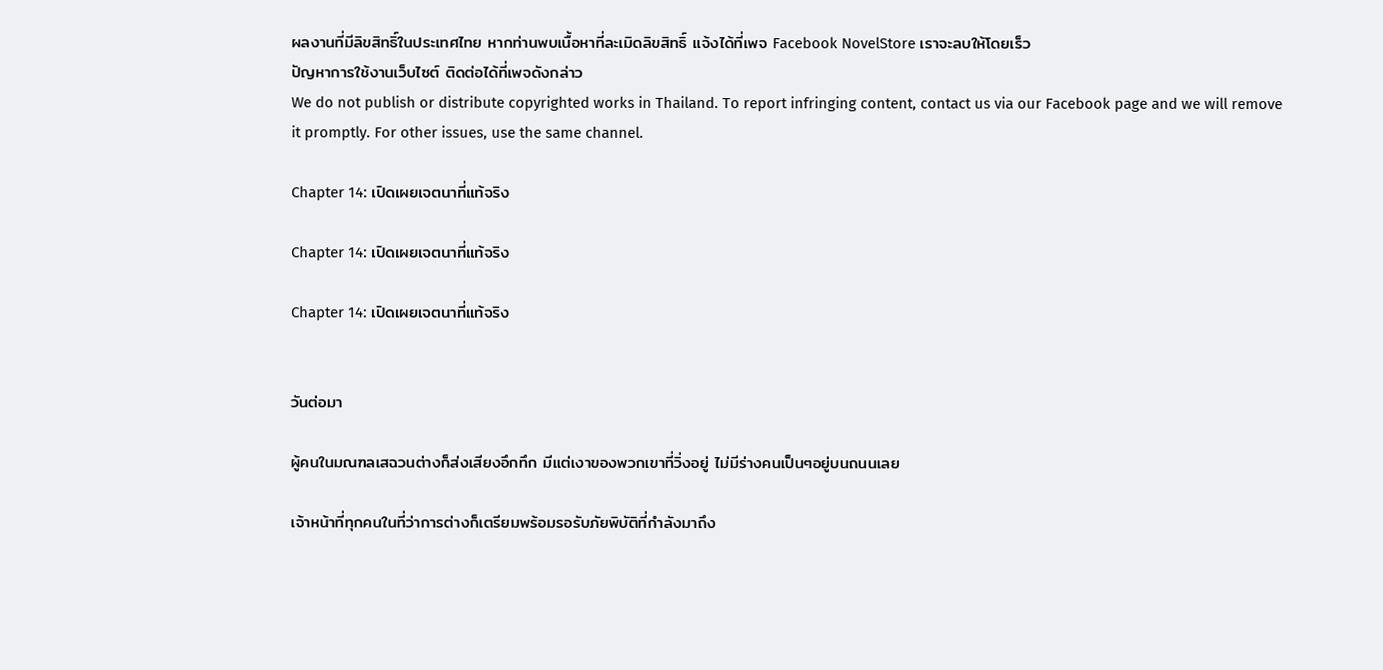ผลงานที่มีลิขสิทธิ์ในประเทศไทย หากท่านพบเนื้อหาที่ละเมิดลิขสิทธิ์ แจ้งได้ที่เพจ Facebook NovelStore เราจะลบให้โดยเร็ว
ปัญหาการใช้งานเว็บไซต์ ติดต่อได้ที่เพจดังกล่าว
We do not publish or distribute copyrighted works in Thailand. To report infringing content, contact us via our Facebook page and we will remove it promptly. For other issues, use the same channel.

Chapter 14: เปิดเผยเจตนาที่แท้จริง

Chapter 14: เปิดเผยเจตนาที่แท้จริง

Chapter 14: เปิดเผยเจตนาที่แท้จริง


วันต่อมา

ผู้คนในมณฑลเสฉวนต่างก็ส่งเสียงอึกทึก มีแต่เงาของพวกเขาที่วิ่งอยู่ ไม่มีร่างคนเป็นๆอยู่บนถนนเลย

เจ้าหน้าที่ทุกคนในที่ว่าการต่างก็เตรียมพร้อมรอรับภัยพิบัติที่กำลังมาถึง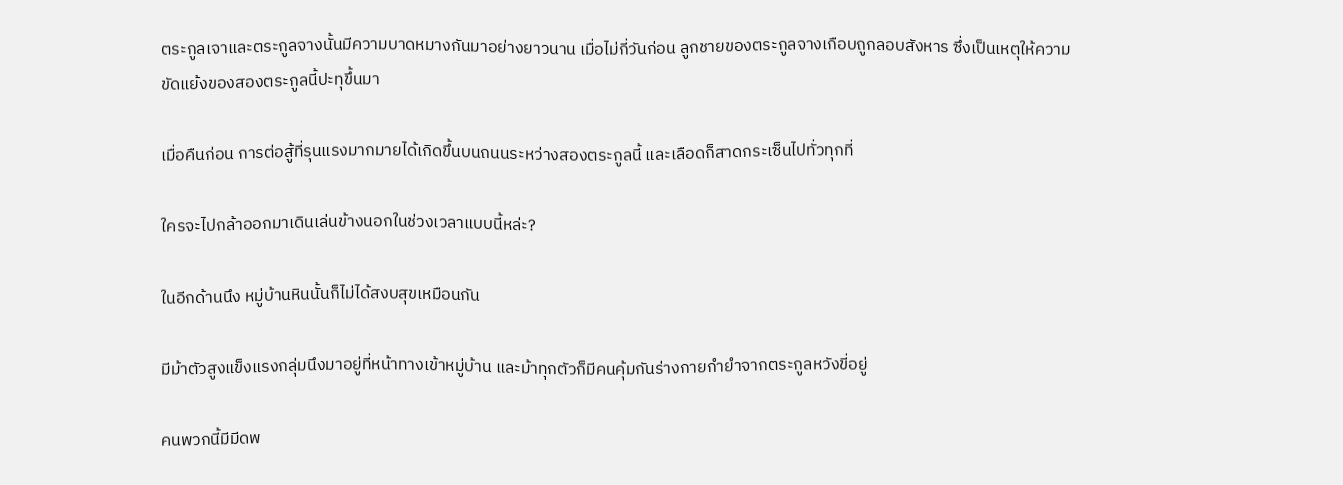ตระกูลเจาและตระกูลจางนั้นมีความบาดหมางกันมาอย่างยาวนาน เมื่อไม่กี่วันก่อน ลูกชายของตระกูลจางเกือบถูกลอบสังหาร ซึ่งเป็นเหตุให้ความขัดแย้งของสองตระกูลนี้ปะทุขึ้นมา

เมื่อคืนก่อน การต่อสู้ที่รุนแรงมากมายได้เกิดขึ้นบนถนนระหว่างสองตระกูลนี้ และเลือดก็สาดกระเซ็นไปทั่วทุกที่

ใครจะไปกล้าออกมาเดินเล่นข้างนอกในช่วงเวลาแบบนี้หล่ะ?

ในอีกด้านนึง หมู่บ้านหินนั้นก็ไม่ได้สงบสุขเหมือนกัน

มีม้าตัวสูงแข็งแรงกลุ่มนึงมาอยู่ที่หน้าทางเข้าหมู่บ้าน และม้าทุกตัวก็มีคนคุ้มกันร่างกายกำยำจากตระกูลหวังขี่อยู่

คนพวกนี้มีมีดพ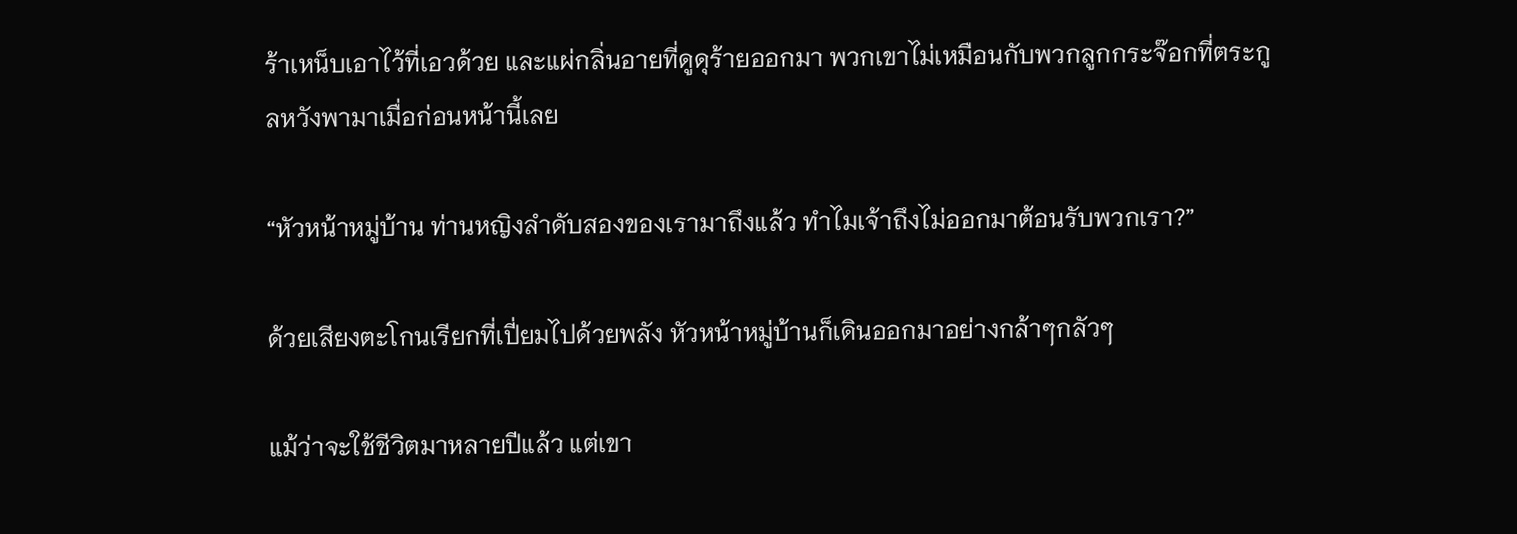ร้าเหน็บเอาไว้ที่เอวด้วย และแผ่กลิ่นอายที่ดูดุร้ายออกมา พวกเขาไม่เหมือนกับพวกลูกกระจ๊อกที่ตระกูลหวังพามาเมื่อก่อนหน้านี้เลย

“หัวหน้าหมู่บ้าน ท่านหญิงลำดับสองของเรามาถึงแล้ว ทำไมเจ้าถึงไม่ออกมาต้อนรับพวกเรา?”

ด้วยเสียงตะโกนเรียกที่เปี่ยมไปด้วยพลัง หัวหน้าหมู่บ้านก็เดินออกมาอย่างกล้าๆกลัวๆ

แม้ว่าจะใช้ชีวิตมาหลายปีแล้ว แต่เขา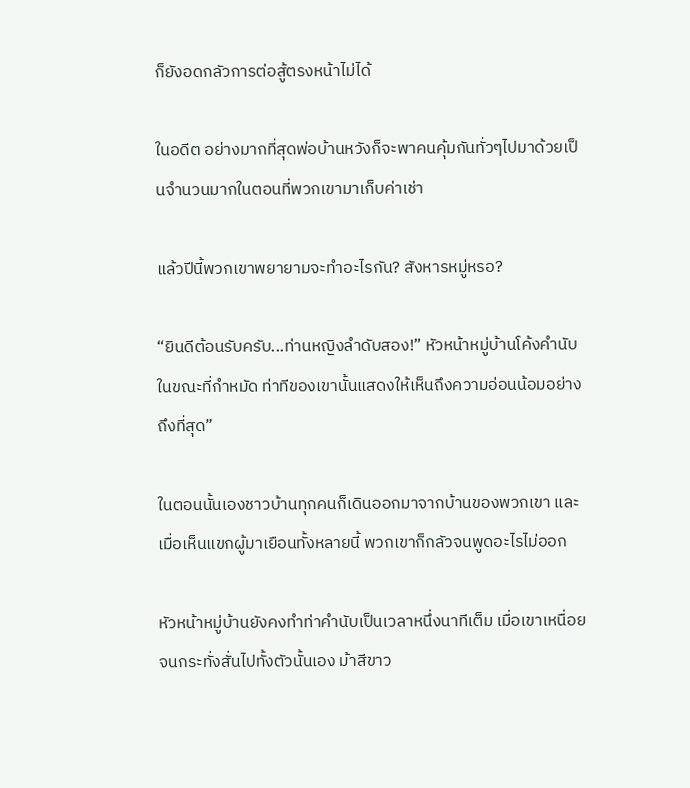ก็ยังอดกลัวการต่อสู้ตรงหน้าไม่ได้

ในอดีต อย่างมากที่สุดพ่อบ้านหวังก็จะพาคนคุ้มกันทั่วๆไปมาด้วยเป็นจำนวนมากในตอนที่พวกเขามาเก็บค่าเช่า

แล้วปีนี้พวกเขาพยายามจะทำอะไรกัน? สังหารหมู่หรอ?

“ยินดีต้อนรับครับ...ท่านหญิงลำดับสอง!” หัวหน้าหมู่บ้านโค้งคำนับในขณะที่กำหมัด ท่าทีของเขานั้นแสดงให้เห็นถึงความอ่อนน้อมอย่างถึงที่สุด”

ในตอนนั้นเองชาวบ้านทุกคนก็เดินออกมาจากบ้านของพวกเขา และเมื่อเห็นแขกผู้มาเยือนทั้งหลายนี้ พวกเขาก็กลัวจนพูดอะไรไม่ออก

หัวหน้าหมู่บ้านยังคงทำท่าคำนับเป็นเวลาหนึ่งนาทีเต็ม เมื่อเขาเหนื่อยจนกระทั่งสั่นไปทั้งตัวนั้นเอง ม้าสีขาว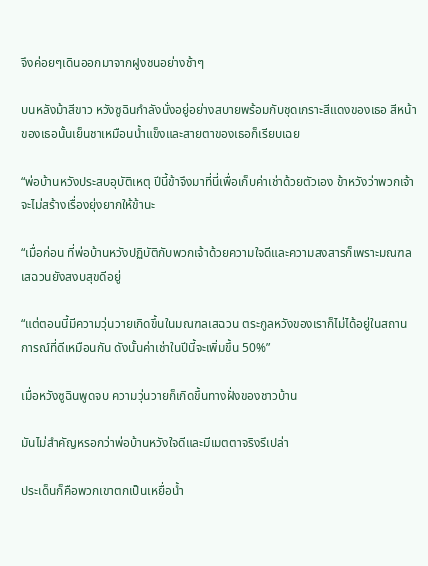จึงค่อยๆเดินออกมาจากฝูงชนอย่างช้าๆ

บนหลังม้าสีขาว หวังซูฉินกำลังนั่งอยู่อย่างสบายพร้อมกับชุดเกราะสีแดงของเธอ สีหน้าของเธอนั้นเย็นชาเหมือนน้ำแข็งและสายตาของเธอก็เรียบเฉย

“พ่อบ้านหวังประสบอุบัติเหตุ ปีนี้ข้าจึงมาที่นี่เพื่อเก็บค่าเช่าด้วยตัวเอง ข้าหวังว่าพวกเจ้าจะไม่สร้างเรื่องยุ่งยากให้ข้านะ

“เมื่อก่อน ที่พ่อบ้านหวังปฏิบัติกับพวกเจ้าด้วยความใจดีและความสงสารก็เพราะมณฑลเสฉวนยังสงบสุขดีอยู่

“แต่ตอนนี้มีความวุ่นวายเกิดขึ้นในมณฑลเสฉวน ตระกูลหวังของเราก็ไม่ได้อยู่ในสถานการณ์ที่ดีเหมือนกัน ดังนั้นค่าเช่าในปีนี้จะเพิ่มขึ้น 50%”

เมื่อหวังซูฉินพูดจบ ความวุ่นวายก็เกิดขึ้นทางฝั่งของชาวบ้าน

มันไม่สำคัญหรอกว่าพ่อบ้านหวังใจดีและมีเมตตาจริงรึเปล่า

ประเด็นก็คือพวกเขาตกเป็นเหยื่อน้ำ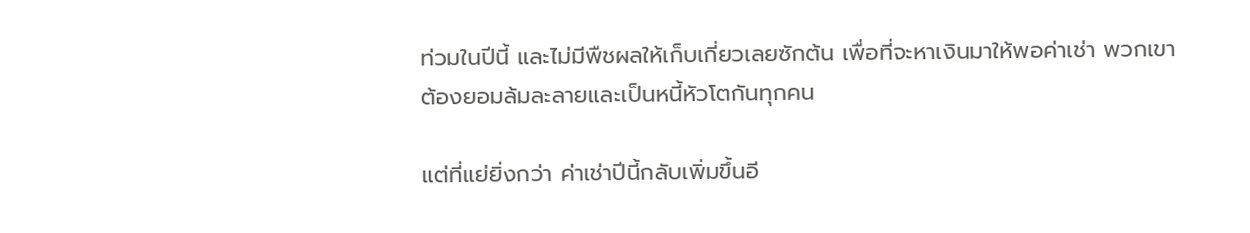ท่วมในปีนี้ และไม่มีพืชผลให้เก็บเกี่ยวเลยซักต้น เพื่อที่จะหาเงินมาให้พอค่าเช่า พวกเขาต้องยอมล้มละลายและเป็นหนี้หัวโตกันทุกคน

แต่ที่แย่ยิ่งกว่า ค่าเช่าปีนี้กลับเพิ่มขึ้นอี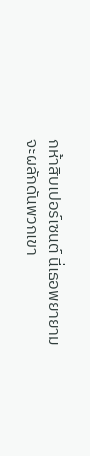กห้าสิบเปอร์เซนต์ นี่เธอพยายามจะผลักดันพวกเขา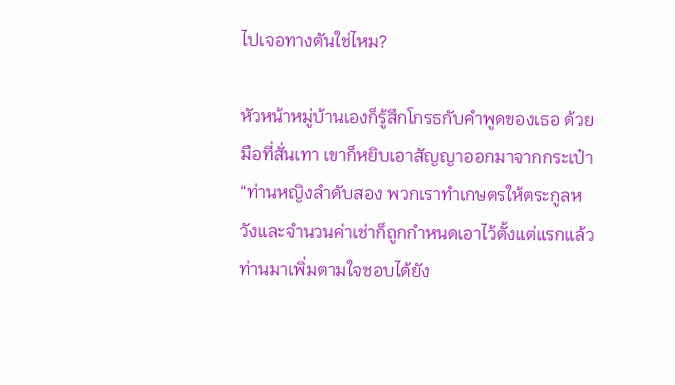ไปเจอทางตันใช่ไหม?

หัวหน้าหมู่บ้านเองก็รู้สึกโกรธกับคำพูดของเธอ ด้วยมือที่สั่นเทา เขาก็หยิบเอาสัญญาออกมาจากกระเป๋า “ท่านหญิงลำดับสอง พวกเราทำเกษตรให้ตระกูลหวังและจำนวนค่าเช่าก็ถูกกำหนดเอาไว้ตั้งแต่แรกแล้ว ท่านมาเพิ่มตามใจชอบได้ยัง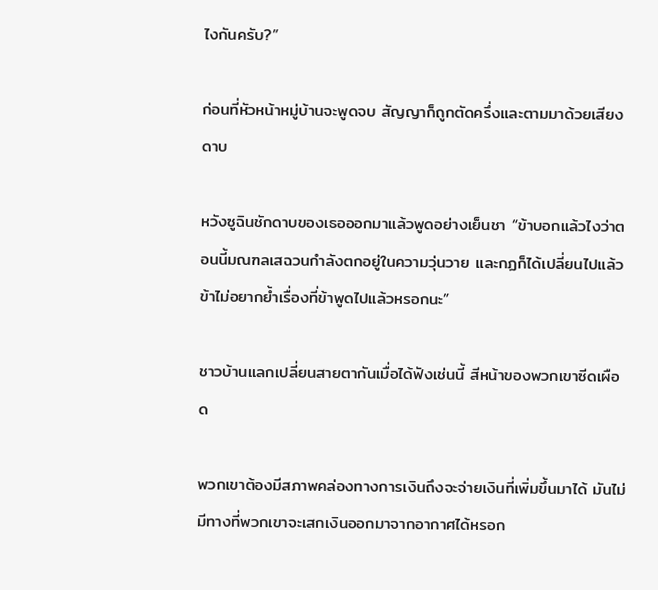ไงกันครับ?”

ก่อนที่หัวหน้าหมู่บ้านจะพูดจบ สัญญาก็ถูกตัดครึ่งและตามมาด้วยเสียงดาบ

หวังซูฉินชักดาบของเธอออกมาแล้วพูดอย่างเย็นชา “ข้าบอกแล้วไงว่าตอนนี้มณฑลเสฉวนกำลังตกอยู่ในความวุ่นวาย และกฏก็ได้เปลี่ยนไปแล้ว ข้าไม่อยากย้ำเรื่องที่ข้าพูดไปแล้วหรอกนะ”

ชาวบ้านแลกเปลี่ยนสายตากันเมื่อได้ฟังเช่นนี้ สีหน้าของพวกเขาซีดเผือด

พวกเขาต้องมีสภาพคล่องทางการเงินถึงจะจ่ายเงินที่เพิ่มขึ้นมาได้ มันไม่มีทางที่พวกเขาจะเสกเงินออกมาจากอากาศได้หรอก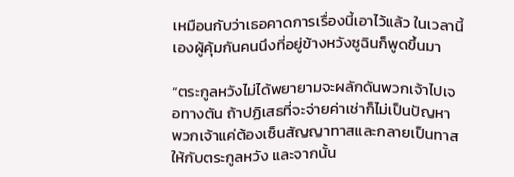เหมือนกับว่าเธอคาดการเรื่องนี้เอาไว้แล้ว ในเวลานี้เองผู้คุ้มกันคนนึงที่อยู่ข้างหวังซูฉินก็พูดขึ้นมา

“ตระกูลหวังไม่ได้พยายามจะผลักดันพวกเจ้าไปเจอทางตัน ถ้าปฏิเสธที่จะจ่ายค่าเช่าก็ไม่เป็นปัญหา พวกเจ้าแค่ต้องเซ็นสัญญาทาสและกลายเป็นทาสให้กับตระกูลหวัง และจากนั้น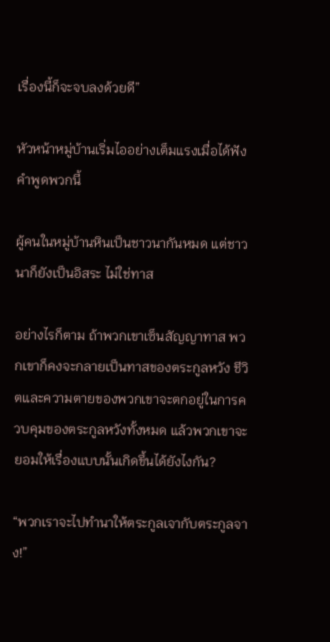เรื่องนี้ก็จะจบลงด้วยดี”

หัวหน้าหมู่บ้านเริ่มไออย่างเต็มแรงเมื่อได้ฟังคำพูดพวกนี้

ผู้คนในหมู่บ้านหินเป็นชาวนากันหมด แต่ชาวนาก็ยังเป็นอิสระ ไม่ใช่ทาส

อย่างไรก็ตาม ถ้าพวกเขาเซ็นสัญญาทาส พวกเขาก็คงจะกลายเป็นทาสของตระกูลหวัง ชีวิตและความตายของพวกเขาจะตกอยู่ในการควบคุมของตระกูลหวังทั้งหมด แล้วพวกเขาจะยอมให้เรื่องแบบนั้นเกิดขึ้นได้ยังไงกัน?

“พวกเราจะไปทำนาให้ตระกูลเจากับตระกูลจาง!”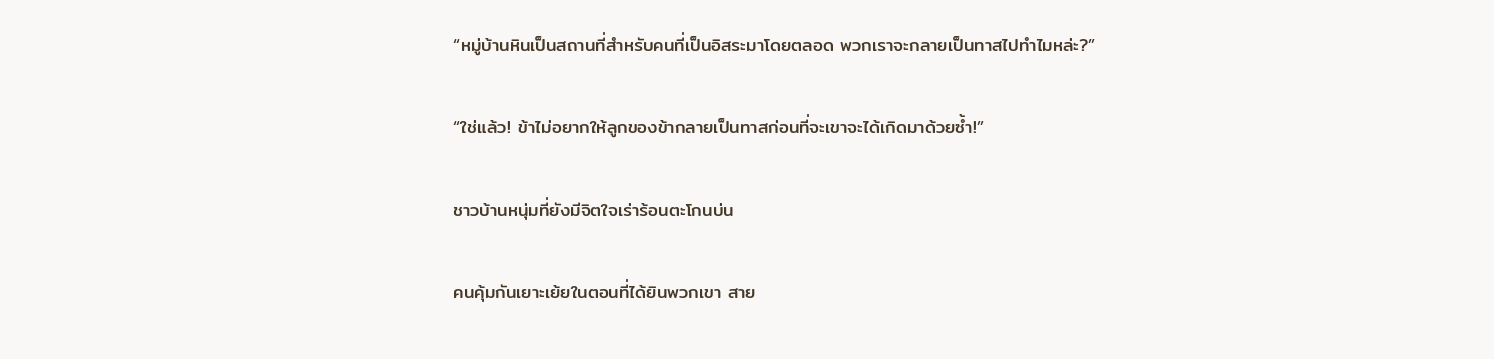“หมู่บ้านหินเป็นสถานที่สำหรับคนที่เป็นอิสระมาโดยตลอด พวกเราจะกลายเป็นทาสไปทำไมหล่ะ?”

“ใช่แล้ว! ข้าไม่อยากให้ลูกของข้ากลายเป็นทาสก่อนที่จะเขาจะได้เกิดมาด้วยซ้ำ!”

ชาวบ้านหนุ่มที่ยังมีจิตใจเร่าร้อนตะโกนบ่น

คนคุ้มกันเยาะเย้ยในตอนที่ได้ยินพวกเขา สาย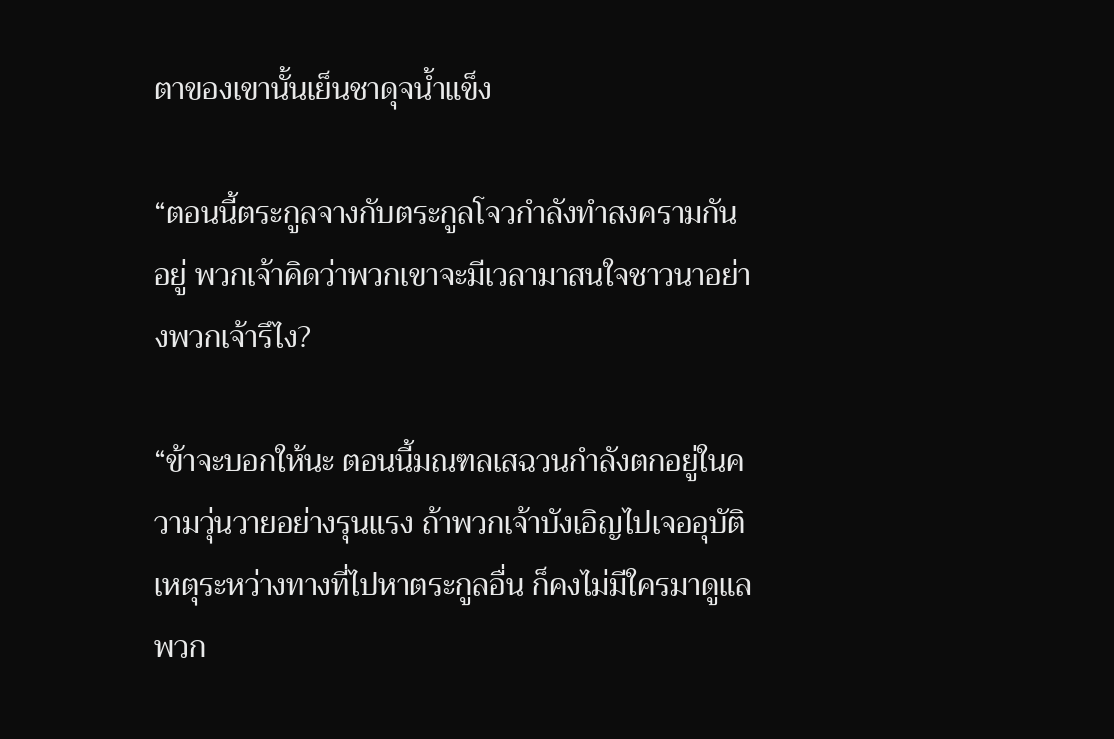ตาของเขานั้นเย็นชาดุจน้ำแข็ง

“ตอนนี้ตระกูลจางกับตระกูลโจวกำลังทำสงครามกันอยู่ พวกเจ้าคิดว่าพวกเขาจะมีเวลามาสนใจชาวนาอย่างพวกเจ้ารึไง?

“ข้าจะบอกให้นะ ตอนนี้มณฑลเสฉวนกำลังตกอยู่ในความวุ่นวายอย่างรุนแรง ถ้าพวกเจ้าบังเอิญไปเจออุบัติเหตุระหว่างทางที่ไปหาตระกูลอื่น ก็คงไม่มีใครมาดูแลพวก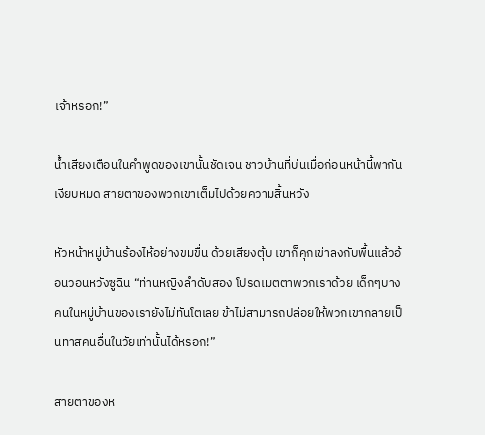เจ้าหรอก!”

น้ำเสียงเตือนในคำพูดของเขานั้นชัดเจน ชาวบ้านที่บ่นเมื่อก่อนหน้านี้พากันเงียบหมด สายตาของพวกเขาเต็มไปด้วยความสิ้นหวัง

หัวหน้าหมู่บ้านร้องไห้อย่างขมขื่น ด้วยเสียงตุ้บ เขาก็คุกเข่าลงกับพื้นแล้วอ้อนวอนหวังซูฉิน “ท่านหญิงลำดับสอง โปรดเมตตาพวกเราด้วย เด็กๆบางคนในหมู่บ้านของเรายังไม่ทันโตเลย ข้าไม่สามารถปล่อยให้พวกเขากลายเป็นทาสคนอื่นในวัยเท่านั้นได้หรอก!”

สายตาของห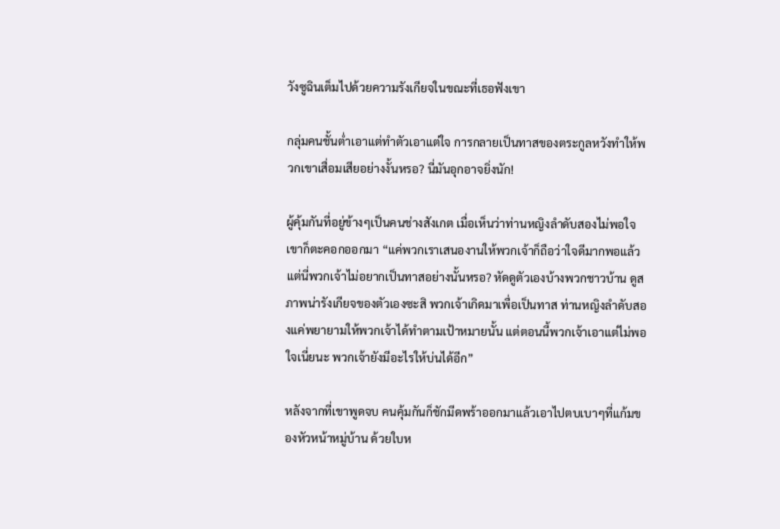วังซูฉินเต็มไปด้วยความรังเกียจในขณะที่เธอฟังเขา

กลุ่มคนชั้นต่ำเอาแต่ทำตัวเอาแต่ใจ การกลายเป็นทาสของตระกูลหวังทำให้พวกเขาเสื่อมเสียอย่างงั้นหรอ? นี่มันอุกอาจยิ่งนัก!

ผู้คุ้มกันที่อยู่ข้างๆเป็นคนช่างสังเกต เมื่อเห็นว่าท่านหญิงลำดับสองไม่พอใจ เขาก็ตะคอกออกมา “แค่พวกเราเสนองานให้พวกเจ้าก็ถือว่าใจดีมากพอแล้ว แต่นี่พวกเจ้าไม่อยากเป็นทาสอย่างนั้นหรอ? หัดดูตัวเองบ้างพวกชาวบ้าน ดูสภาพน่ารังเกียจของตัวเองซะสิ พวกเจ้าเกิดมาเพื่อเป็นทาส ท่านหญิงลำดับสองแค่พยายามให้พวกเจ้าได้ทำตามเป้าหมายนั้น แต่ตอนนี้พวกเจ้าเอาแต่ไม่พอใจเนี่ยนะ พวกเจ้ายังมีอะไรให้บ่นได้อีก”

หลังจากที่เขาพูดจบ คนคุ้มกันก็ชักมีดพร้าออกมาแล้วเอาไปตบเบาๆที่แก้มของหัวหน้าหมู่บ้าน ด้วยใบห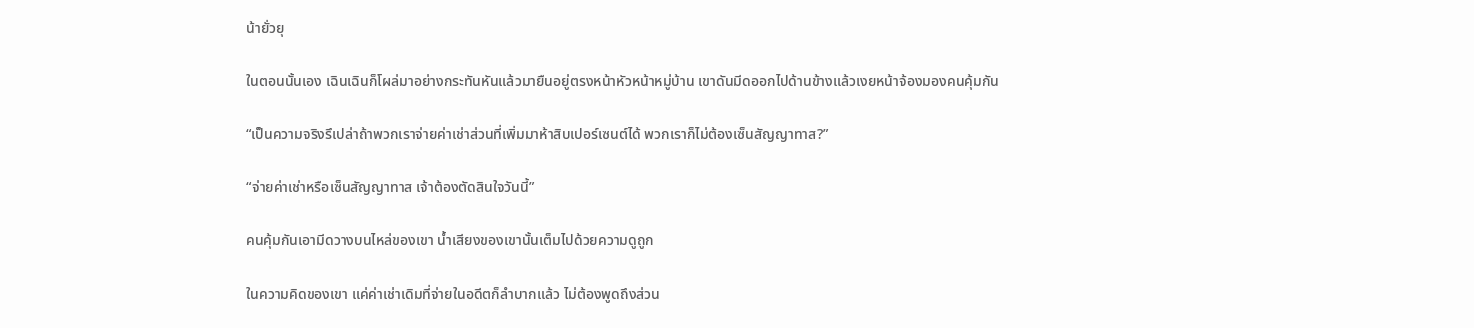น้ายั่วยุ

ในตอนนั้นเอง เฉินเฉินก็โผล่มาอย่างกระทันหันแล้วมายืนอยู่ตรงหน้าหัวหน้าหมู่บ้าน เขาดันมีดออกไปด้านข้างแล้วเงยหน้าจ้องมองคนคุ้มกัน

“เป็นความจริงรึเปล่าถ้าพวกเราจ่ายค่าเช่าส่วนที่เพิ่มมาห้าสิบเปอร์เซนต์ได้ พวกเราก็ไม่ต้องเซ็นสัญญาทาส?”

“จ่ายค่าเช่าหรือเซ็นสัญญาทาส เจ้าต้องตัดสินใจวันนี้”

คนคุ้มกันเอามีดวางบนไหล่ของเขา น้ำเสียงของเขานั้นเต็มไปด้วยความดูถูก

ในความคิดของเขา แค่ค่าเช่าเดิมที่จ่ายในอดีตก็ลำบากแล้ว ไม่ต้องพูดถึงส่วน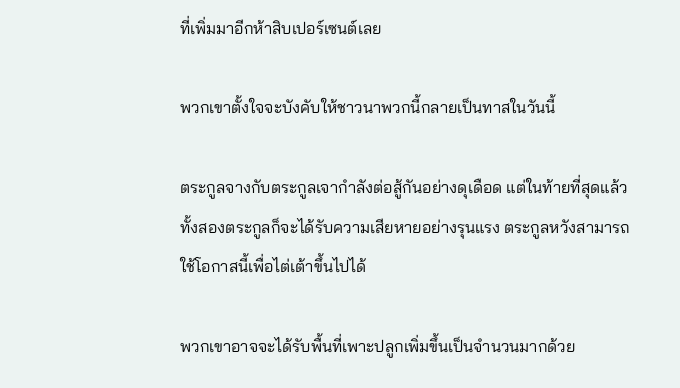ที่เพิ่มมาอีกห้าสิบเปอร์เซนต์เลย

พวกเขาตั้งใจจะบังคับให้ชาวนาพวกนี้กลายเป็นทาสในวันนี้

ตระกูลจางกับตระกูลเจากำลังต่อสู้กันอย่างดุเดือด แต่ในท้ายที่สุดแล้ว ทั้งสองตระกูลก็จะได้รับความเสียหายอย่างรุนแรง ตระกูลหวังสามารถใช้โอกาสนี้เพื่อไต่เต้าขึ้นไปได้

พวกเขาอาจจะได้รับพื้นที่เพาะปลูกเพิ่มขึ้นเป็นจำนวนมากด้วย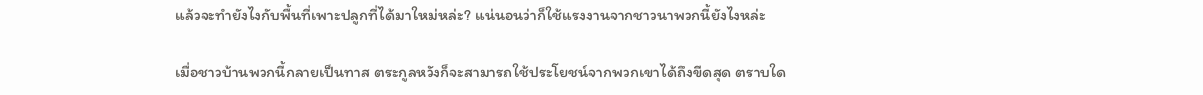แล้วจะทำยังไงกับพื้นที่เพาะปลูกที่ได้มาใหม่หล่ะ? แน่นอนว่าก็ใช้แรงงานจากชาวนาพวกนี้ยังไงหล่ะ

เมื่อชาวบ้านพวกนี้กลายเป็นทาส ตระกูลหวังก็จะสามารถใช้ประโยชน์จากพวกเขาได้ถึงขีดสุด ตราบใด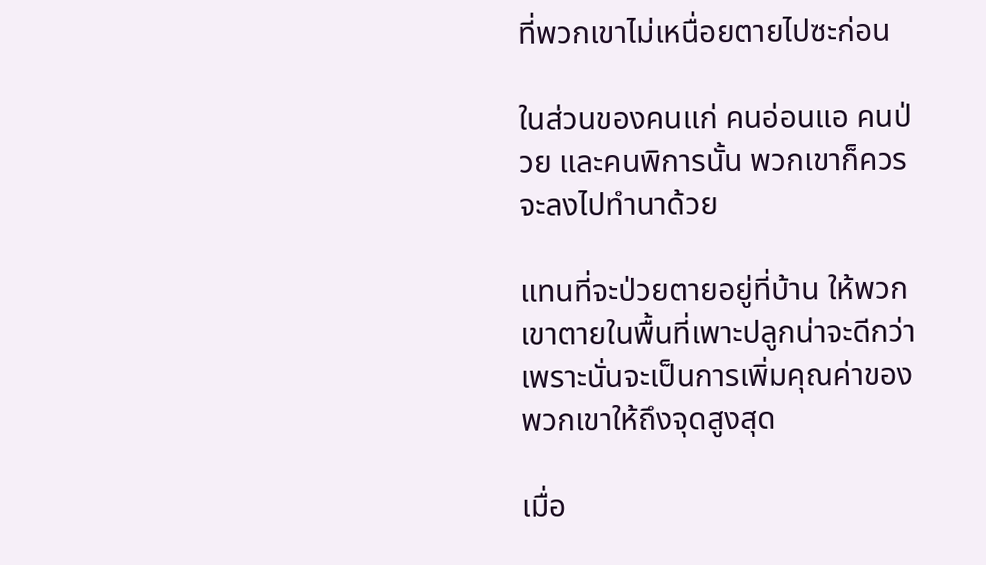ที่พวกเขาไม่เหนื่อยตายไปซะก่อน

ในส่วนของคนแก่ คนอ่อนแอ คนป่วย และคนพิการนั้น พวกเขาก็ควรจะลงไปทำนาด้วย

แทนที่จะป่วยตายอยู่ที่บ้าน ให้พวกเขาตายในพื้นที่เพาะปลูกน่าจะดีกว่า เพราะนั่นจะเป็นการเพิ่มคุณค่าของพวกเขาให้ถึงจุดสูงสุด

เมื่อ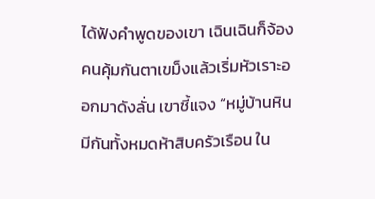ได้ฟังคำพูดของเขา เฉินเฉินก็จ้องคนคุ้มกันตาเขม็งแล้วเริ่มหัวเราะออกมาดังลั่น เขาชี้แจง “หมู่บ้านหินมีกันทั้งหมดห้าสิบครัวเรือน ใน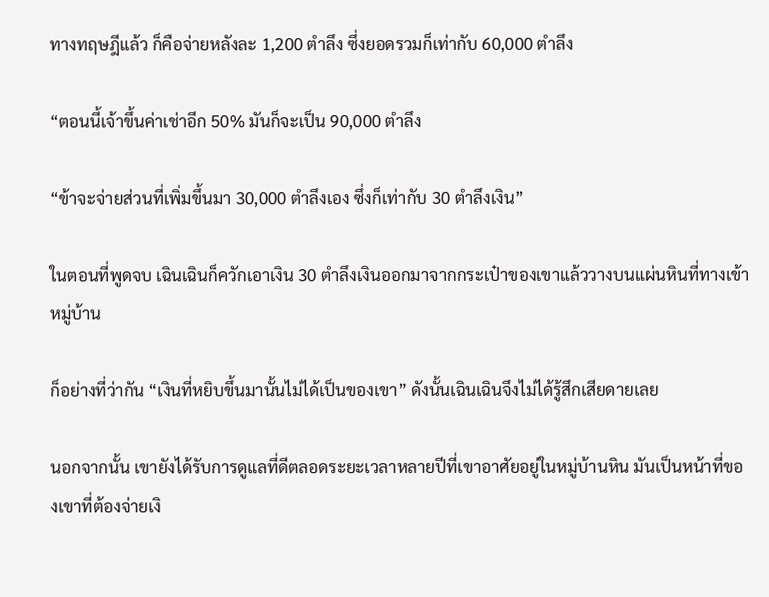ทางทฤษฎีแล้ว ก็คือจ่ายหลังละ 1,200 ตำลึง ซึ่งยอดรวมก็เท่ากับ 60,000 ตำลึง

“ตอนนี้เจ้าขึ้นค่าเช่าอีก 50% มันก็จะเป็น 90,000 ตำลึง

“ข้าจะจ่ายส่วนที่เพิ่มขึ้นมา 30,000 ตำลึงเอง ซึ่งก็เท่ากับ 30 ตำลึงเงิน”

ในตอนที่พูดจบ เฉินเฉินก็ควักเอาเงิน 30 ตำลึงเงินออกมาจากกระเป๋าของเขาแล้ววางบนแผ่นหินที่ทางเข้าหมู่บ้าน

ก็อย่างที่ว่ากัน “เงินที่หยิบขึ้นมานั้นไม่ได้เป็นของเขา” ดังนั้นเฉินเฉินจึงไม่ได้รู้สึกเสียดายเลย

นอกจากนั้น เขายังได้รับการดูแลที่ดีตลอดระยะเวลาหลายปีที่เขาอาศัยอยู่ในหมู่บ้านหิน มันเป็นหน้าที่ของเขาที่ต้องจ่ายเงิ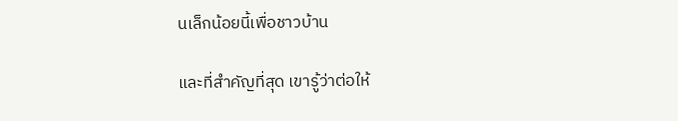นเล็กน้อยนี้เพื่อชาวบ้าน

และที่สำคัญที่สุด เขารู้ว่าต่อให้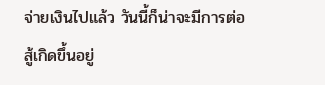จ่ายเงินไปแล้ว วันนี้ก็น่าจะมีการต่อสู้เกิดขึ้นอยู่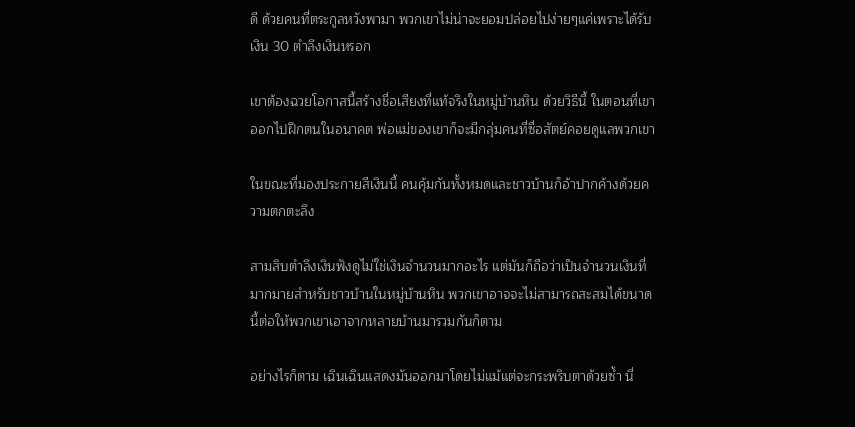ดี ด้วยคนที่ตระกูลหวังพามา พวกเขาไม่น่าจะยอมปล่อยไปง่ายๆแค่เพราะได้รับเงิน 30 ตำลึงเงินหรอก

เขาต้องฉวยโอกาสนี้สร้างชื่อเสียงที่แท้จริงในหมู่บ้านหิน ด้วยวิธีนี้ ในตอนที่เขาออกไปฝึกตนในอนาคต พ่อแม่ของเขาก็จะมีกลุ่มคนที่ซื่อสัตย์คอยดูแลพวกเขา

ในขณะที่มองประกายสีเงินนี้ คนคุ้มกันทั้งหมดและชาวบ้านก็อ้าปากค้างด้วยความตกตะลึง

สามสิบตำลึงเงินฟังดูไม่ใช่เงินจำนวนมากอะไร แต่มันก็ถือว่าเป็นจำนวนเงินที่มากมายสำหรับชาวบ้านในหมู่บ้านหิน พวกเขาอาจจะไม่สามารถสะสมได้ขนาดนี้ต่อให้พวกเขาเอาจากหลายบ้านมารวมกันก็ตาม

อย่างไรก็ตาม เฉินเฉินแสดงมันออกมาโดยไม่แม้แต่จะกระพริบตาด้วยซ้ำ นี่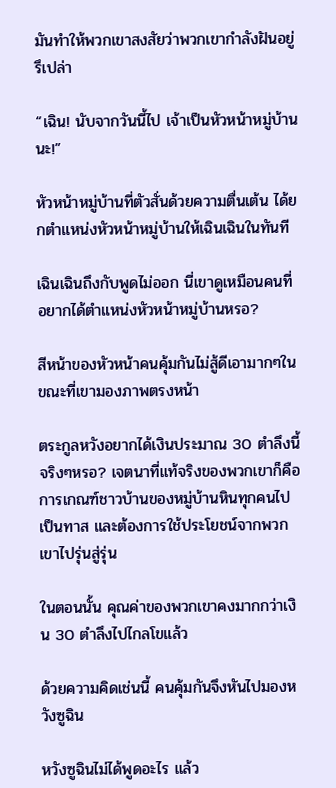มันทำให้พวกเขาสงสัยว่าพวกเขากำลังฝันอยู่รึเปล่า

“เฉิน! นับจากวันนี้ไป เจ้าเป็นหัวหน้าหมู่บ้านนะ!”

หัวหน้าหมู่บ้านที่ตัวสั่นด้วยความตื่นเต้น ได้ยกตำแหน่งหัวหน้าหมู่บ้านให้เฉินเฉินในทันที

เฉินเฉินถึงกับพูดไม่ออก นี่เขาดูเหมือนคนที่อยากได้ตำแหน่งหัวหน้าหมู่บ้านหรอ?

สีหน้าของหัวหน้าคนคุ้มกันไม่สู้ดีเอามากๆในขณะที่เขามองภาพตรงหน้า

ตระกูลหวังอยากได้เงินประมาณ 30 ตำลึงนี้จริงๆหรอ? เจตนาที่แท้จริงของพวกเขาก็คือการเกณฑ์ชาวบ้านของหมู่บ้านหินทุกคนไปเป็นทาส และต้องการใช้ประโยชน์จากพวกเขาไปรุ่นสู่รุ่น

ในตอนนั้น คุณค่าของพวกเขาคงมากกว่าเงิน 30 ตำลึงไปไกลโขแล้ว

ด้วยความคิดเช่นนี้ คนคุ้มกันจึงหันไปมองหวังซูฉิน

หวังซูฉินไม่ได้พูดอะไร แล้ว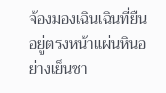จ้องมองเฉินเฉินที่ยืนอยู่ตรงหน้าแผ่นหินอย่างเย็นชา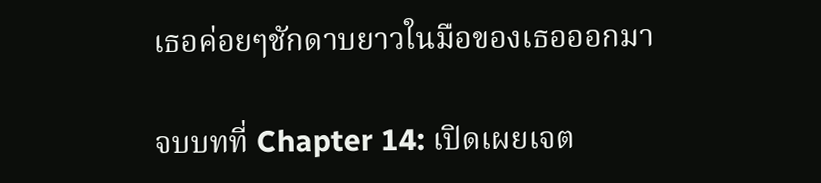เธอค่อยๆชักดาบยาวในมือของเธอออกมา

จบบทที่ Chapter 14: เปิดเผยเจต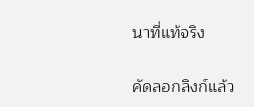นาที่แท้จริง

คัดลอกลิงก์แล้ว